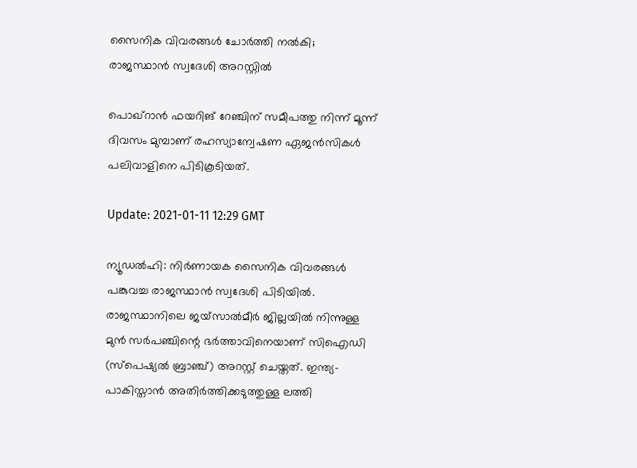സൈനിക വിവരങ്ങൾ ചോർത്തി നൽകി; രാജസ്ഥാൻ സ്വദേശി അറസ്റ്റിൽ

പൊഖ്റാൻ ഫയറിങ് റേഞ്ചിന് സമീപത്തു നിന്ന് മൂന്ന് ദിവസം മുമ്പാണ് രഹസ്യാന്വേഷണ ഏജൻസികൾ പലിവാളിനെ പിടികൂടിയത്.

Update: 2021-01-11 12:29 GMT

ന്യൂഡൽഹി: നിർണായക സൈനിക വിവരങ്ങൾ പങ്കുവച്ച രാജസ്ഥാൻ സ്വദേശി പിടിയിൽ. രാജസ്ഥാനിലെ ജയ്സാൽമീർ ജില്ലയിൽ നിന്നുള്ള മുൻ സർപഞ്ചിന്റെ ഭർത്താവിനെയാണ് സിഐഡി (സ്‌പെഷ്യൽ ബ്രാഞ്ച്) അറസ്റ്റ് ചെയ്തത്. ഇന്ത്യ-പാകിസ്താൻ അതിർത്തിക്കടുത്തുള്ള ലത്തി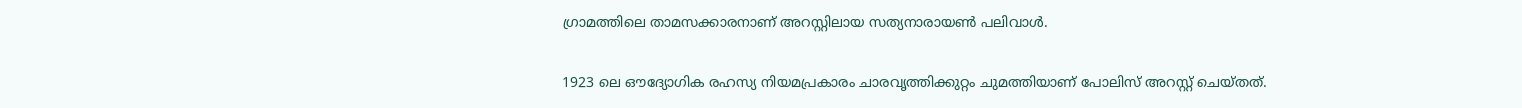ഗ്രാമത്തിലെ താമസക്കാരനാണ് അറസ്റ്റിലായ സത്യനാരായൺ പലിവാൾ.

1923 ലെ ഔദ്യോഗിക രഹസ്യ നിയമപ്രകാരം ചാരവൃത്തിക്കുറ്റം ചുമത്തിയാണ് പോലിസ് അറസ്റ്റ് ചെയ്തത്.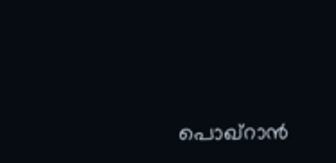പൊഖ്റാൻ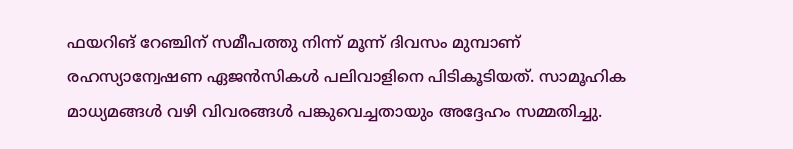ഫയറിങ് റേഞ്ചിന് സമീപത്തു നിന്ന് മൂന്ന് ദിവസം മുമ്പാണ് രഹസ്യാന്വേഷണ ഏജൻസികൾ പലിവാളിനെ പിടികൂടിയത്. സാമൂഹിക മാധ്യമങ്ങൾ വഴി വിവരങ്ങൾ പങ്കുവെച്ചതായും അദ്ദേഹം സമ്മതിച്ചു.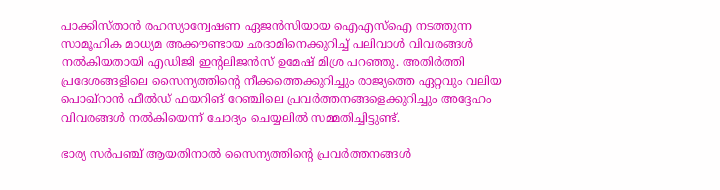പാക്കിസ്താൻ രഹസ്യാന്വേഷണ ഏജൻസിയായ ഐ‌എസ്‌ഐ നടത്തുന്ന സാമൂഹിക മാധ്യമ അക്കൗണ്ടായ ഛദാമിനെക്കുറിച്ച് പലിവാൾ വിവരങ്ങൾ നൽകിയതായി എ‌ഡി‌ജി ഇന്റലിജൻസ് ഉമേഷ് മിശ്ര പറഞ്ഞു. അതിർത്തി പ്രദേശങ്ങളിലെ സൈന്യത്തിന്റെ നീക്കത്തെക്കുറിച്ചും രാജ്യത്തെ ഏറ്റവും വലിയ പൊഖ്റാൻ ഫീൽഡ് ഫയറിങ് റേഞ്ചിലെ പ്രവർത്തനങ്ങളെക്കുറിച്ചും അദ്ദേഹം വിവരങ്ങൾ നൽകിയെന്ന് ചോദ്യം ചെയ്യലിൽ സമ്മതിച്ചിട്ടുണ്ട്.

ഭാര്യ സർപഞ്ച് ആയതിനാൽ സൈന്യത്തിന്റെ പ്രവർത്തനങ്ങൾ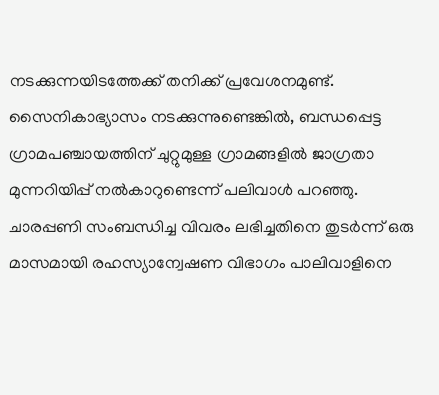നടക്കുന്നയിടത്തേക്ക് തനിക്ക് പ്രവേശനമുണ്ട്. സൈനികാഭ്യാസം നടക്കുന്നുണ്ടെങ്കിൽ, ബന്ധപ്പെട്ട ഗ്രാമപഞ്ചായത്തിന് ചുറ്റുമുള്ള ഗ്രാമങ്ങളിൽ ജാഗ്രതാ മുന്നറിയിപ്പ് നൽകാറുണ്ടെന്ന് പലിവാൾ പറഞ്ഞു. ചാരപ്പണി സംബന്ധിച്ച വിവരം ലഭിച്ചതിനെ തുടർന്ന് ഒരു മാസമായി രഹസ്യാന്വേഷണ വിഭാഗം പാലിവാളിനെ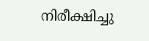നിരീക്ഷിച്ചു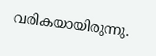വരികയായിരുന്നു.